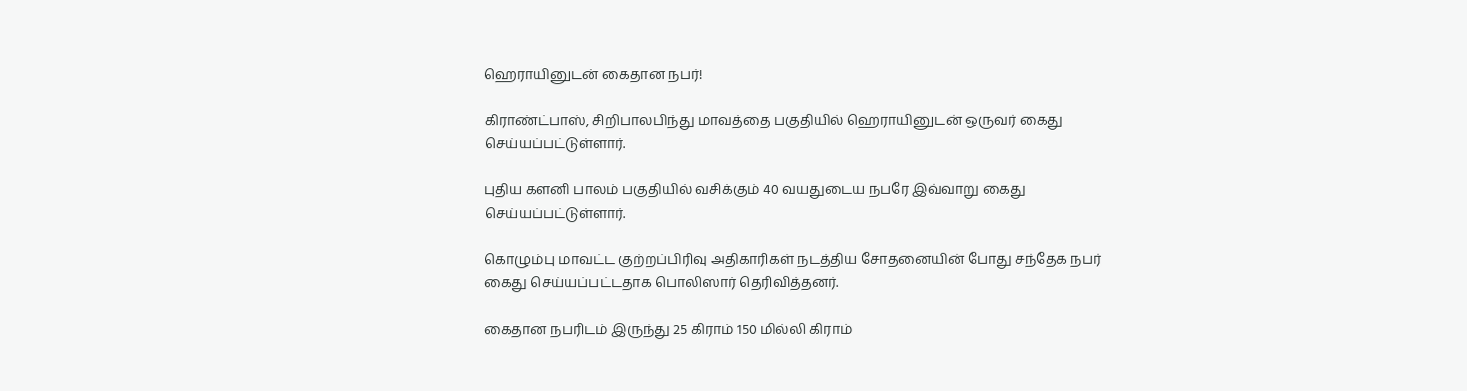ஹெராயினுடன் கைதான நபர்!

கிராண்ட்பாஸ், சிறிபாலபிந்து மாவத்தை பகுதியில் ஹெராயினுடன் ஒருவர் கைது செய்யப்பட்டுள்ளார்.

புதிய களனி பாலம் பகுதியில் வசிக்கும் 40 வயதுடைய நபரே இவ்வாறு கைது செய்யப்பட்டுள்ளார்.

கொழும்பு மாவட்ட குற்றப்பிரிவு அதிகாரிகள் நடத்திய சோதனையின் போது சந்தேக நபர் கைது செய்யப்பட்டதாக பொலிஸார் தெரிவித்தனர்.

கைதான நபரிடம் இருந்து 25 கிராம் 150 மில்லி கிராம்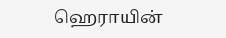ஹெராயின்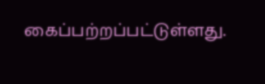கைப்பற்றப்பட்டுள்ளது.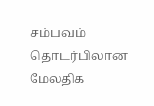சம்பவம் தொடர்பிலான மேலதிக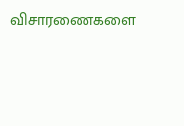விசாரணைகளை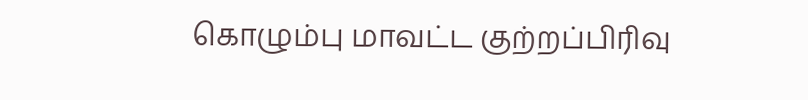கொழும்பு மாவட்ட குற்றப்பிரிவு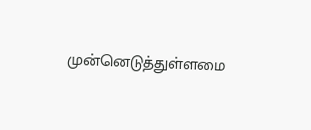முன்னெடுத்துள்ளமை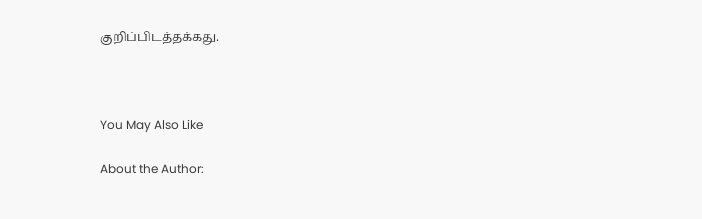குறிப்பிடத்தக்கது.



You May Also Like

About the Author: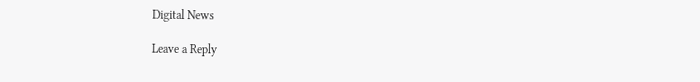Digital News

Leave a Reply